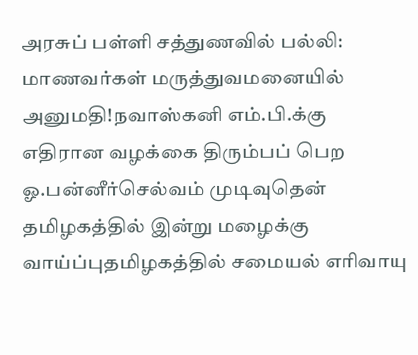அரசுப் பள்ளி சத்துணவில் பல்லி: மாணவர்கள் மருத்துவமனையில் அனுமதி!நவாஸ்கனி எம்.பி.க்கு எதிரான வழக்கை திரும்பப் பெற ஓ.பன்னீர்செல்வம் முடிவுதென் தமிழகத்தில் இன்று மழைக்கு வாய்ப்புதமிழகத்தில் சமையல் எரிவாயு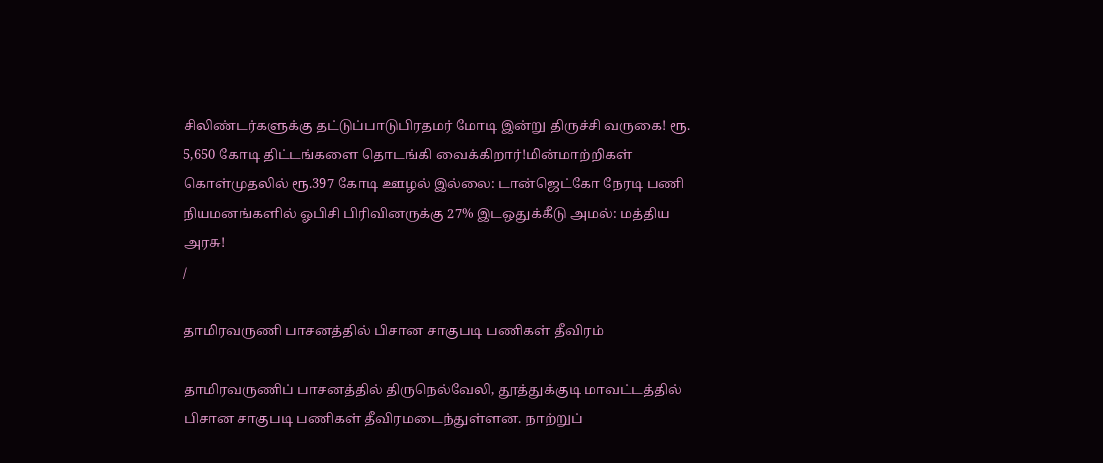சிலிண்டர்களுக்கு தட்டுப்பாடுபிரதமர் மோடி இன்று திருச்சி வருகை! ரூ. 5,650 கோடி திட்டங்களை தொடங்கி வைக்கிறார்!மின்மாற்றிகள் கொள்முதலில் ரூ.397 கோடி ஊழல் இல்லை: டான்ஜெட்கோ நேரடி பணி நியமனங்களில் ஓபிசி பிரிவினருக்கு 27% இடஒதுக்கீடு அமல்: மத்திய அரசு!
/

தாமிரவருணி பாசனத்தில் பிசான சாகுபடி பணிகள் தீவிரம்

தாமிரவருணிப் பாசனத்தில் திருநெல்வேலி, தூத்துக்குடி மாவட்டத்தில் பிசான சாகுபடி பணிகள் தீவிரமடைந்துள்ளன. நாற்றுப்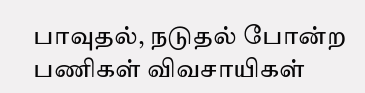பாவுதல், நடுதல் போன்ற பணிகள் விவசாயிகள்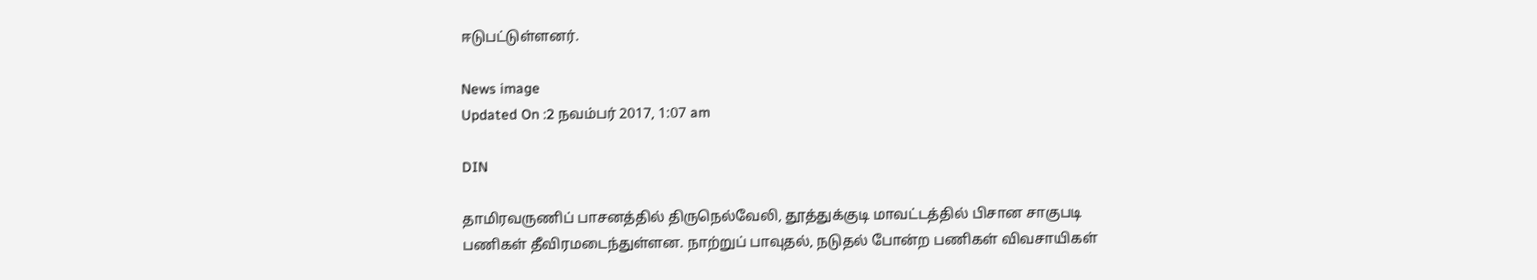ஈடுபட்டுள்ளனர்.

News image
Updated On :2 நவம்பர் 2017, 1:07 am

DIN

தாமிரவருணிப் பாசனத்தில் திருநெல்வேலி, தூத்துக்குடி மாவட்டத்தில் பிசான சாகுபடி பணிகள் தீவிரமடைந்துள்ளன. நாற்றுப் பாவுதல், நடுதல் போன்ற பணிகள் விவசாயிகள்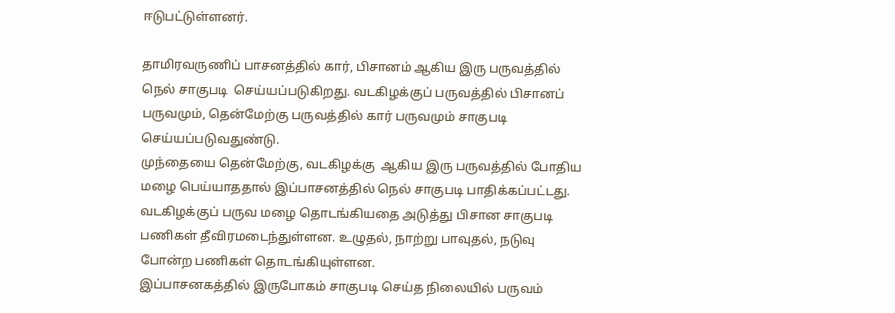ஈடுபட்டுள்ளனர்.

தாமிரவருணிப் பாசனத்தில் கார், பிசானம் ஆகிய இரு பருவத்தில் நெல் சாகுபடி  செய்யப்படுகிறது. வடகிழக்குப் பருவத்தில் பிசானப் பருவமும், தென்மேற்கு பருவத்தில் கார் பருவமும் சாகுபடி செய்யப்படுவதுண்டு.
முந்தையை தென்மேற்கு, வடகிழக்கு  ஆகிய இரு பருவத்தில் போதிய மழை பெய்யாததால் இப்பாசனத்தில் நெல் சாகுபடி பாதிக்கப்பட்டது. வடகிழக்குப் பருவ மழை தொடங்கியதை அடுத்து பிசான சாகுபடி பணிகள் தீவிரமடைந்துள்ளன. உழுதல், நாற்று பாவுதல், நடுவு போன்ற பணிகள் தொடங்கியுள்ளன.
இப்பாசனகத்தில் இருபோகம் சாகுபடி செய்த நிலையில் பருவம்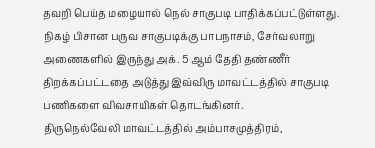தவறி பெய்த மழையால் நெல் சாகுபடி பாதிக்கப்பட்டுள்ளது.
நிகழ் பிசான பருவ சாகுபடிக்கு பாபநாசம், சேர்வலாறு அணைகளில் இருந்து அக். 5 ஆம் தேதி தண்ணீர் திறக்கப்பட்டதை அடுத்து இவ்விரு மாவட்டத்தில் சாகுபடி பணிகளை விவசாயிகள் தொடங்கினர்.
திருநெல்வேலி மாவட்டத்தில் அம்பாசமுத்திரம்,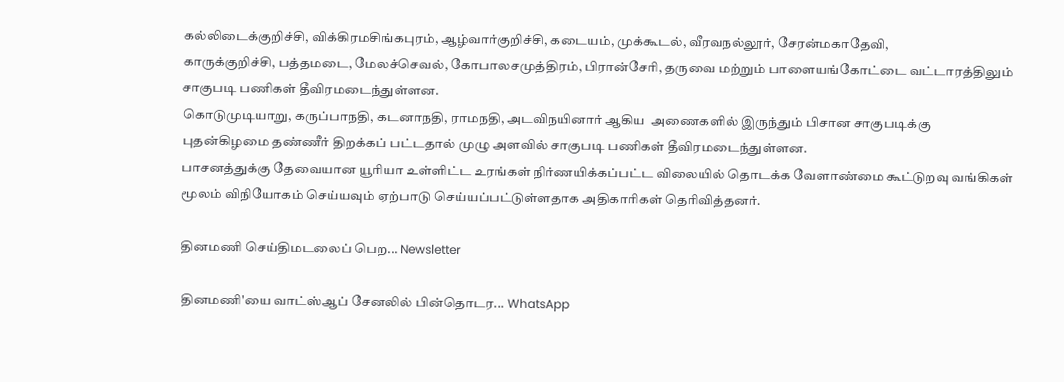கல்லிடைக்குறிச்சி, விக்கிரமசிங்கபுரம், ஆழ்வார்குறிச்சி, கடையம், முக்கூடல், வீரவநல்லூர், சேரன்மகாதேவி,
காருக்குறிச்சி, பத்தமடை, மேலச்செவல், கோபாலசமுத்திரம், பிரான்சேரி, தருவை மற்றும் பாளையங்கோட்டை வட்டாரத்திலும் சாகுபடி பணிகள் தீவிரமடைந்துள்ளன.
கொடுமுடியாறு, கருப்பாநதி, கடனாநதி, ராமநதி, அடவிநயினார் ஆகிய  அணைகளில் இருந்தும் பிசான சாகுபடிக்கு புதன்கிழமை தண்ணீர் திறக்கப் பட்டதால் முழு அளவில் சாகுபடி பணிகள் தீவிரமடைந்துள்ளன.
பாசனத்துக்கு தேவையான யூரியா உள்ளிட்ட உரங்கள் நிர்ணயிக்கப்பட்ட விலையில் தொடக்க வேளாண்மை கூட்டுறவு வங்கிகள் மூலம் விநியோகம் செய்யவும் ஏற்பாடு செய்யப்பட்டுள்ளதாக அதிகாரிகள் தெரிவித்தனர்.

தினமணி செய்திமடலைப் பெற... Newsletter

தினமணி'யை வாட்ஸ்ஆப் சேனலில் பின்தொடர... WhatsApp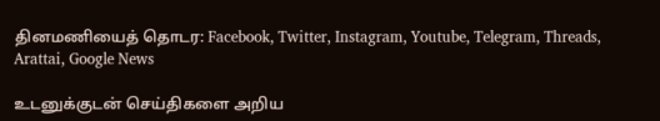தினமணியைத் தொடர: Facebook, Twitter, Instagram, Youtube, Telegram, Threads, Arattai, Google News

உடனுக்குடன் செய்திகளை அறிய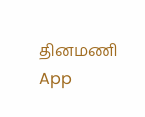தினமணி App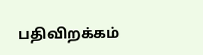பதிவிறக்கம்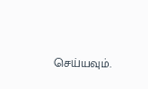செய்யவும்.